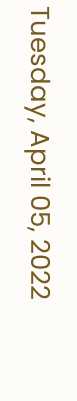Tuesday, April 05, 2022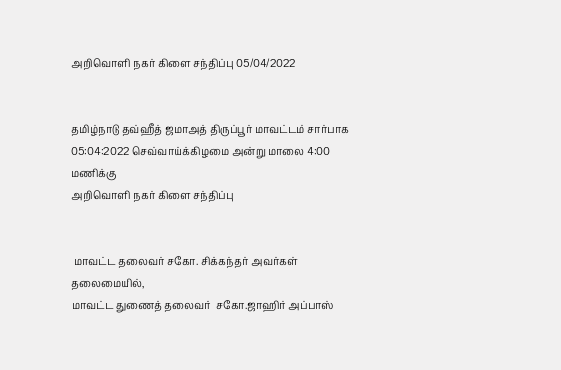அறிவொளி நகர் கிளை சந்திப்பு 05/04/2022


தமிழ்நாடு தவ்ஹீத் ஜமாஅத் திருப்பூர் மாவட்டம் சார்பாக  05:04:2022 செவ்வாய்க்கிழமை அன்று மாலை 4:00 மணிக்கு
அறிவொளி நகர் கிளை சந்திப்பு


 மாவட்ட தலைவர் சகோ‌. சிக்கந்தர் அவர்கள் தலைமையில்,
மாவட்ட துணைத் தலைவர்  சகோ.ஜாஹிர் அப்பாஸ்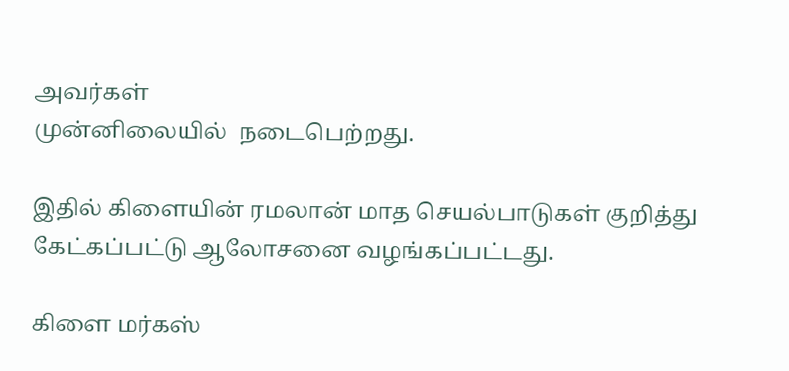அவர்கள்
முன்னிலையில்  நடைபெற்றது.

இதில் கிளையின் ரமலான் மாத செயல்பாடுகள் குறித்து கேட்கப்பட்டு ஆலோசனை வழங்கப்பட்டது.

கிளை மர்கஸ்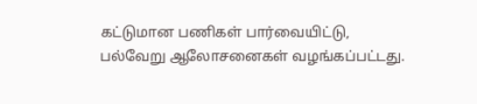கட்டுமான பணிகள் பார்வையிட்டு,
பல்வேறு ஆலோசனைகள் வழங்கப்பட்டது.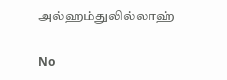அல்ஹம்துலில்லாஹ்

No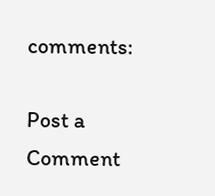comments:

Post a Comment